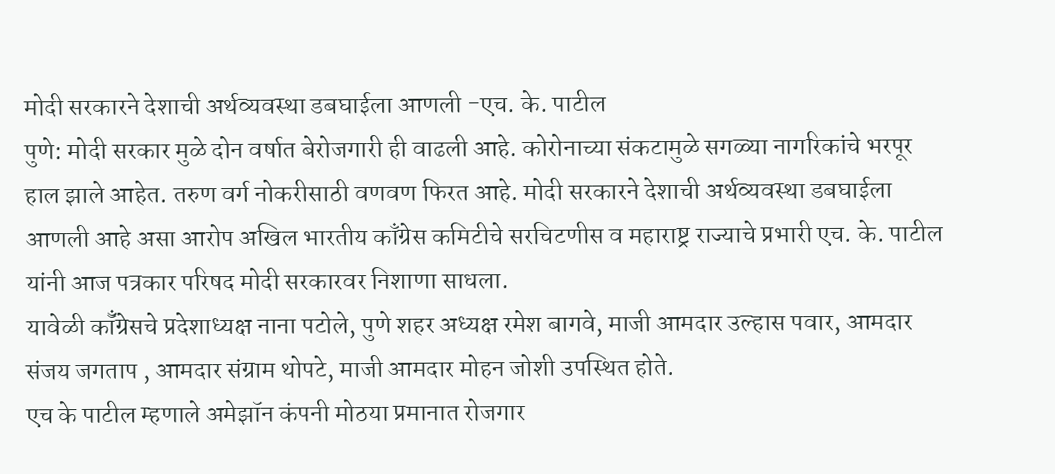मोदी सरकारने देशाची अर्थव्यवस्था डबघाईला आणली -एच. के. पाटील
पुणे: मोदी सरकार मुळे दोन वर्षात बेरोजगारी ही वाढली आहे. कोरोनाच्या संकटामुळे सगळ्या नागरिकांचे भरपूर हाल झाले आहेत. तरुण वर्ग नोकरीसाठी वणवण फिरत आहे. मोदी सरकारने देशाची अर्थव्यवस्था डबघाईला आणली आहे असा आरोप अखिल भारतीय काँग्रेस कमिटीचे सरचिटणीस व महाराष्ट्र राज्याचे प्रभारी एच. के. पाटील यांनी आज पत्रकार परिषद मोदी सरकारवर निशाणा साधला.
यावेळी कॉँग्रेसचे प्रदेशाध्यक्ष नाना पटोले, पुणे शहर अध्यक्ष रमेश बागवे, माजी आमदार उल्हास पवार, आमदार संजय जगताप , आमदार संग्राम थोपटे, माजी आमदार मोहन जोशी उपस्थित होते.
एच के पाटील म्हणाले अमेझॉन कंपनी मोठया प्रमानात रोजगार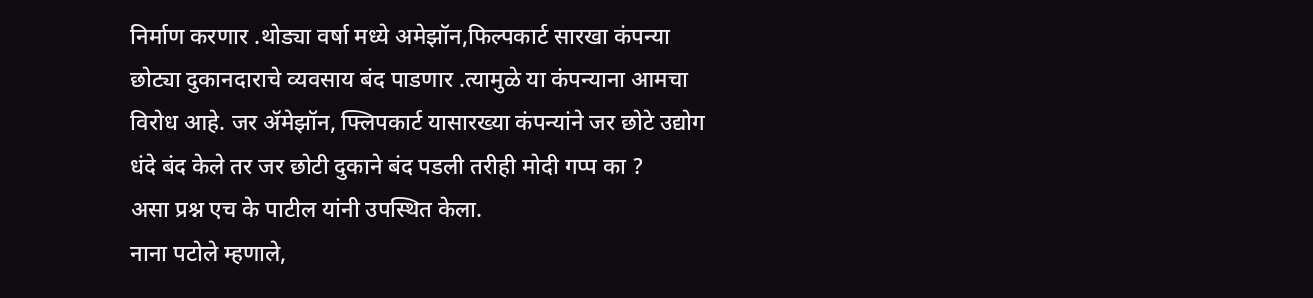निर्माण करणार .थोड्या वर्षा मध्ये अमेझॉन,फिल्पकार्ट सारखा कंपन्या छोट्या दुकानदाराचे व्यवसाय बंद पाडणार .त्यामुळे या कंपन्याना आमचा विरोध आहे. जर ॲमेझॉन, फ्लिपकार्ट यासारख्या कंपन्यांने जर छोटे उद्योग धंदे बंद केले तर जर छोटी दुकाने बंद पडली तरीही मोदी गप्प का ?
असा प्रश्न एच के पाटील यांनी उपस्थित केला.
नाना पटोले म्हणाले,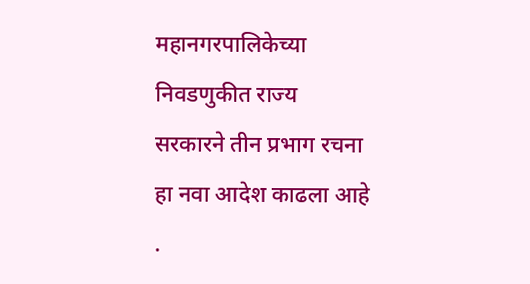महानगरपालिकेच्या निवडणुकीत राज्य सरकारने तीन प्रभाग रचना हा नवा आदेश काढला आहे .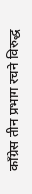काँग्रेस तीन प्रभाग रचने विरुद्ध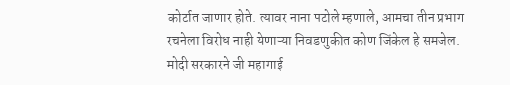कोर्टात जाणार होते. त्यावर नाना पटोले म्हणाले, आमचा तीन प्रभाग रचनेला विरोध नाही येणाऱ्या निवडणुकीत कोण जिंकेल हे समजेल.
मोदी सरकारने जी महागाई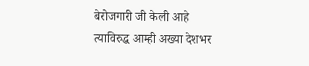बेरोजगारी जी केली आहे त्याविरुद्ध आम्ही अख्या देशभर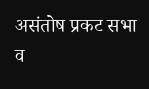असंतोष प्रकट सभा व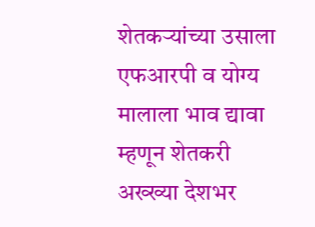शेतकऱ्यांच्या उसाला एफआरपी व योग्य मालाला भाव द्यावा म्हणून शेतकरी अख्ख्या देशभर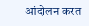आंदोलन करत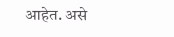आहेत. असे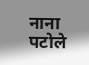नाना पटोले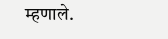म्हणाले.